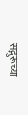सद्गुरूच्या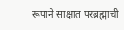रूपाने साक्षात परब्रह्माची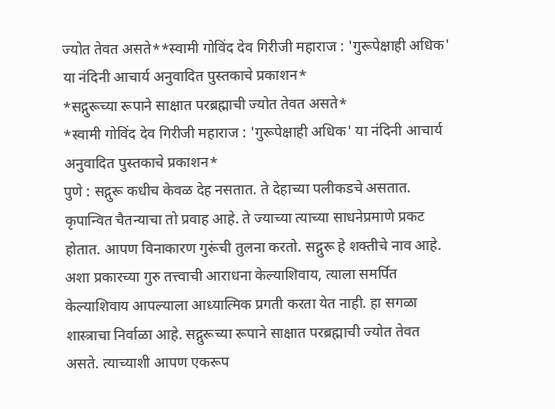ज्योत तेवत असते**स्वामी गोविंद देव गिरीजी महाराज : 'गुरूपेक्षाही अधिक' या नंदिनी आचार्य अनुवादित पुस्तकाचे प्रकाशन*
*सद्गुरूच्या रूपाने साक्षात परब्रह्माची ज्योत तेवत असते*
*स्वामी गोविंद देव गिरीजी महाराज : 'गुरूपेक्षाही अधिक' या नंदिनी आचार्य अनुवादित पुस्तकाचे प्रकाशन*
पुणे : सद्गुरू कधीच केवळ देह नसतात. ते देहाच्या पलीकडचे असतात. कृपान्वित चैतन्याचा तो प्रवाह आहे. ते ज्याच्या त्याच्या साधनेप्रमाणे प्रकट होतात. आपण विनाकारण गुरूंची तुलना करतो. सद्गुरू हे शक्तीचे नाव आहे. अशा प्रकारच्या गुरु तत्त्वाची आराधना केल्याशिवाय, त्याला समर्पित केल्याशिवाय आपल्याला आध्यात्मिक प्रगती करता येत नाही. हा सगळा शास्त्राचा निर्वाळा आहे. सद्गुरूच्या रूपाने साक्षात परब्रह्माची ज्योत तेवत असते. त्याच्याशी आपण एकरूप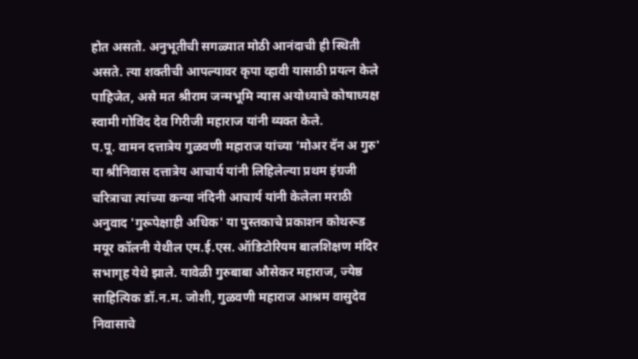होत असतो. अनुभूतीची सगळ्यात मोठी आनंदाची ही स्थिती असते. त्या शक्तीची आपल्यावर कृपा व्हावी यासाठी प्रयत्न केले पाहिजेत, असे मत श्रीराम जन्मभूमि न्यास अयोध्याचे कोषाध्यक्ष स्वामी गोविंद देव गिरीजी महाराज यांनी व्यक्त केले.
प.पू. वामन दत्तात्रेय गुळवणी महाराज यांच्या 'मोअर दॅन अ गुरु' या श्रीनिवास दत्तात्रेय आचार्य यांनी लिहिलेल्या प्रथम इंग्रजी चरित्राचा त्यांच्या कन्या नंदिनी आचार्य यांनी केलेला मराठी अनुवाद 'गुरूपेक्षाही अधिक' या पुस्तकाचे प्रकाशन कोथरूड मयूर कॉलनी येथील एम.ई.एस. ऑडिटोरियम बालशिक्षण मंदिर सभागृह येथे झाले. यावेळी गुरुबाबा औसेकर महाराज, ज्येष्ठ साहित्यिक डॉ.न.म. जोशी, गुळवणी महाराज आश्रम वासुदेव निवासाचे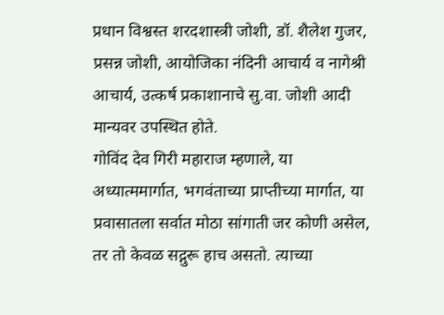प्रधान विश्वस्त शरदशास्त्री जोशी, डॉ. शैलेश गुजर, प्रसन्न जोशी, आयोजिका नंदिनी आचार्य व नागेश्री आचार्य, उत्कर्ष प्रकाशानाचे सु.वा. जोशी आदी मान्यवर उपस्थित होते.
गोविंद देव गिरी महाराज म्हणाले, या अध्यात्ममार्गात, भगवंताच्या प्राप्तीच्या मार्गात, या प्रवासातला सर्वात मोठा सांगाती जर कोणी असेल, तर तो केवळ सद्गुरू हाच असतो. त्याच्या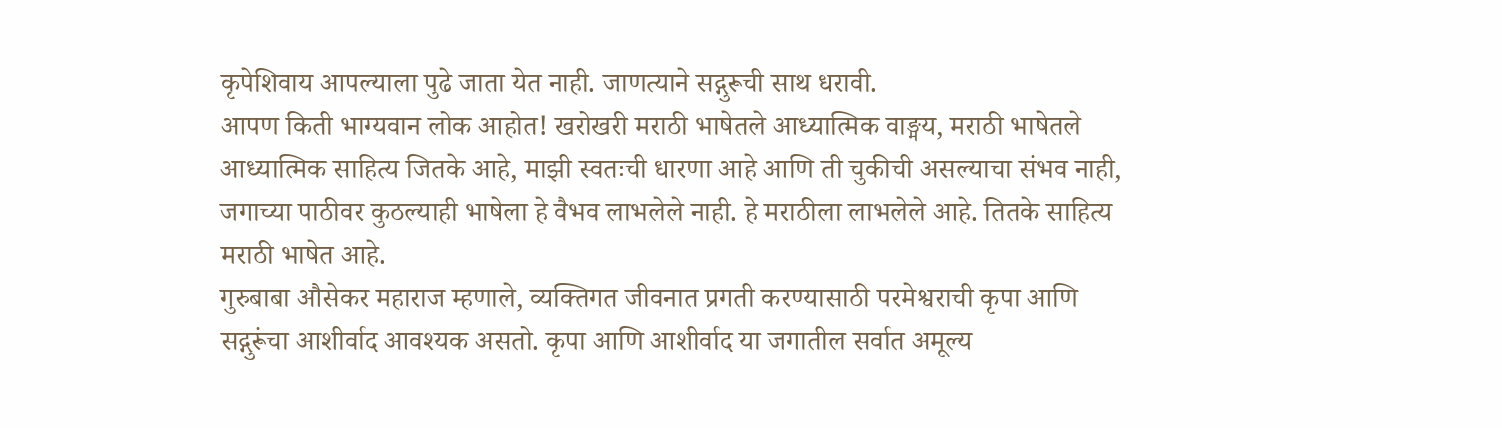कृपेशिवाय आपल्याला पुढे जाता येत नाही. जाणत्याने सद्गुरूची साथ धरावी.
आपण किती भाग्यवान लोक आहोत! खरोखरी मराठी भाषेतले आध्यात्मिक वाङ्मय, मराठी भाषेतले आध्यात्मिक साहित्य जितके आहे, माझी स्वतःची धारणा आहे आणि ती चुकीची असल्याचा संभव नाही, जगाच्या पाठीवर कुठल्याही भाषेला हे वैभव लाभलेले नाही. हे मराठीला लाभलेले आहे. तितके साहित्य मराठी भाषेत आहे.
गुरुबाबा औसेकर महाराज म्हणाले, व्यक्तिगत जीवनात प्रगती करण्यासाठी परमेश्वराची कृपा आणि सद्गुरूंचा आशीर्वाद आवश्यक असतो. कृपा आणि आशीर्वाद या जगातील सर्वात अमूल्य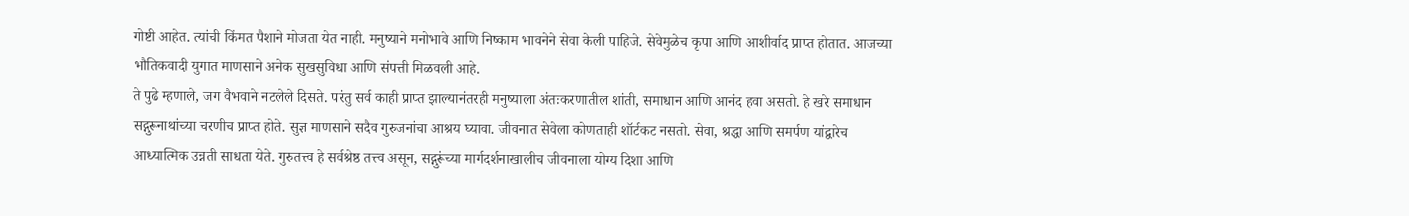गोष्टी आहेत. त्यांची किंमत पैशाने मोजता येत नाही. मनुष्याने मनोभावे आणि निष्काम भावनेने सेवा केली पाहिजे. सेवेमुळेच कृपा आणि आशीर्वाद प्राप्त होतात. आजच्या भौतिकवादी युगात माणसाने अनेक सुखसुविधा आणि संपत्ती मिळवली आहे.
ते पुढे म्हणाले, जग वैभवाने नटलेले दिसते. परंतु सर्व काही प्राप्त झाल्यानंतरही मनुष्याला अंतःकरणातील शांती, समाधान आणि आनंद हवा असतो. हे खरे समाधान सद्गुरूनाथांच्या चरणीच प्राप्त होते. सुज्ञ माणसाने सदैव गुरुजनांचा आश्रय घ्यावा. जीवनात सेवेला कोणताही शॉर्टकट नसतो. सेवा, श्रद्धा आणि समर्पण यांद्वारेच आध्यात्मिक उन्नती साधता येते. गुरुतत्त्व हे सर्वश्रेष्ठ तत्त्व असून, सद्गुरूंच्या मार्गदर्शनाखालीच जीवनाला योग्य दिशा आणि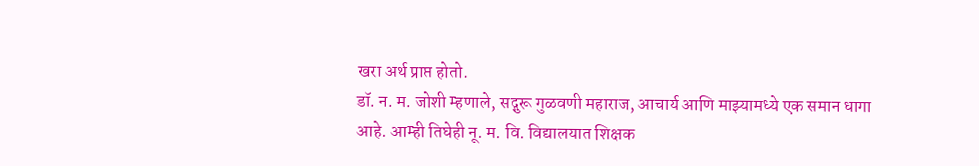खरा अर्थ प्राप्त होतो.
डॉ. न. म. जोशी म्हणाले, सद्गुरू गुळवणी महाराज, आचार्य आणि माझ्यामध्ये एक समान धागा आहे. आम्ही तिघेही नू. म. वि. विद्यालयात शिक्षक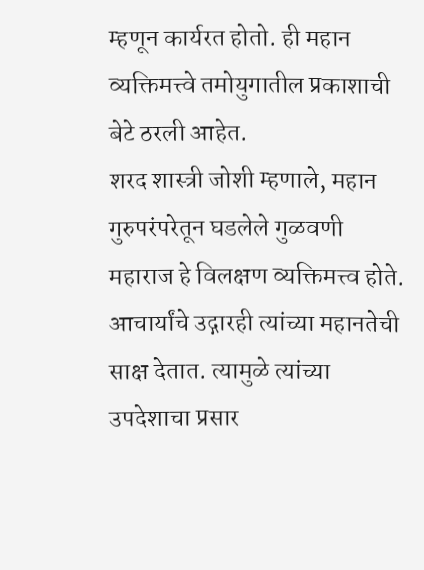म्हणून कार्यरत होतो. ही महान व्यक्तिमत्त्वे तमोयुगातील प्रकाशाची बेटे ठरली आहेत.
शरद शास्त्री जोशी म्हणाले, महान गुरुपरंपरेतून घडलेले गुळवणी महाराज हे विलक्षण व्यक्तिमत्त्व होते. आचार्यांचे उद्गारही त्यांच्या महानतेची साक्ष देतात. त्यामुळे त्यांच्या उपदेशाचा प्रसार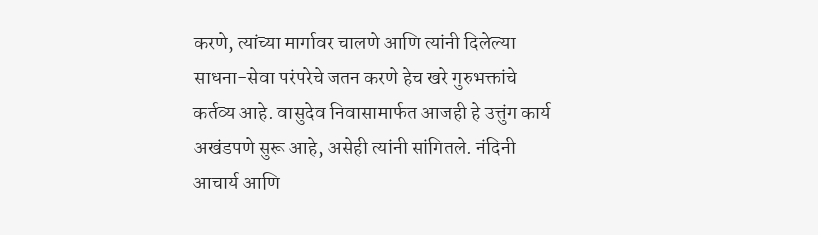करणे, त्यांच्या मार्गावर चालणे आणि त्यांनी दिलेल्या साधना-सेवा परंपरेचे जतन करणे हेच खरे गुरुभक्तांचे कर्तव्य आहे. वासुदेव निवासामार्फत आजही हे उत्तुंग कार्य अखंडपणे सुरू आहे, असेही त्यांनी सांगितले. नंदिनी आचार्य आणि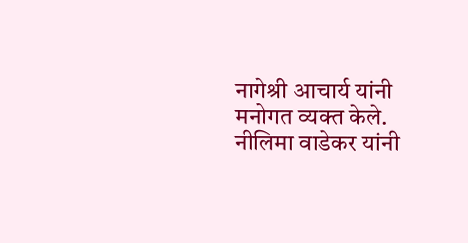नागेश्री आचार्य यांनी मनोगत व्यक्त केले. नीलिमा वाडेकर यांनी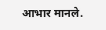आभार मानले.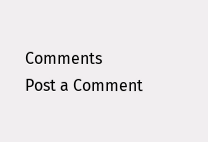Comments
Post a Comment